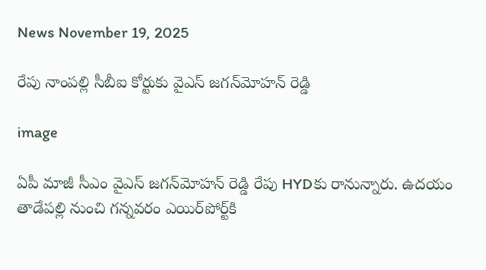News November 19, 2025

రేపు నాంపల్లి సీబీఐ కోర్టుకు వైఎస్ జగన్‌మోహన్ రెడ్డి

image

ఏపీ మాజీ సీఎం వైఎస్ జగన్‌మోహన్ రెడ్డి రేపు HYDకు రానున్నారు. ఉదయం తాడేపల్లి నుంచి గన్నవరం ఎయిర్‌పోర్ట్‌కి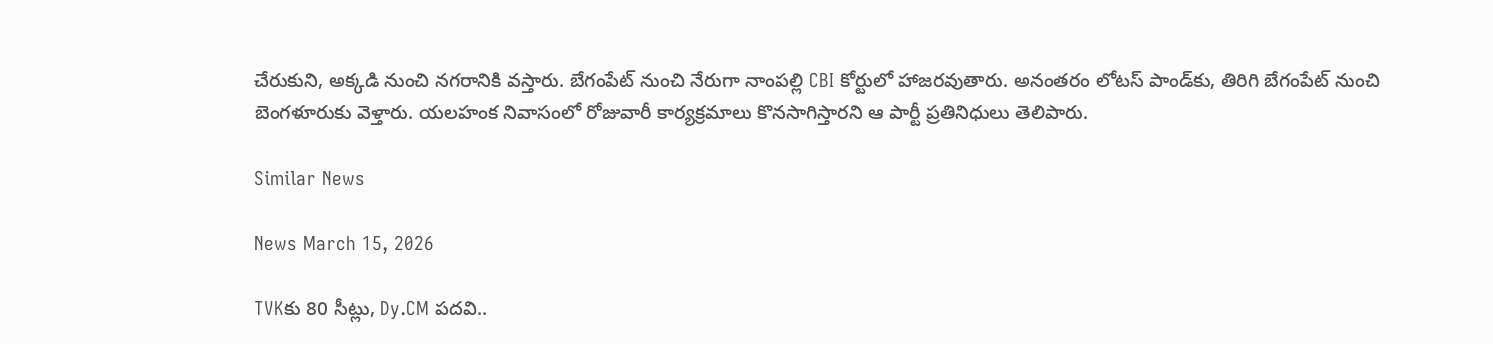చేరుకుని, అక్కడి నుంచి నగరానికి వస్తారు. బేగంపేట్‌ నుంచి నేరుగా నాంపల్లి CBI కోర్టులో హాజరవుతారు. అనంతరం లోటస్ పాండ్‌కు, తిరిగి బేగంపేట్ నుంచి బెంగళూరుకు వెళ్తారు. యలహంక నివాసంలో రోజువారీ కార్యక్రమాలు కొనసాగిస్తారని ఆ పార్టీ ప్రతినిధులు తెలిపారు.

Similar News

News March 15, 2026

TVKకు 80 సీట్లు, Dy.CM పదవి..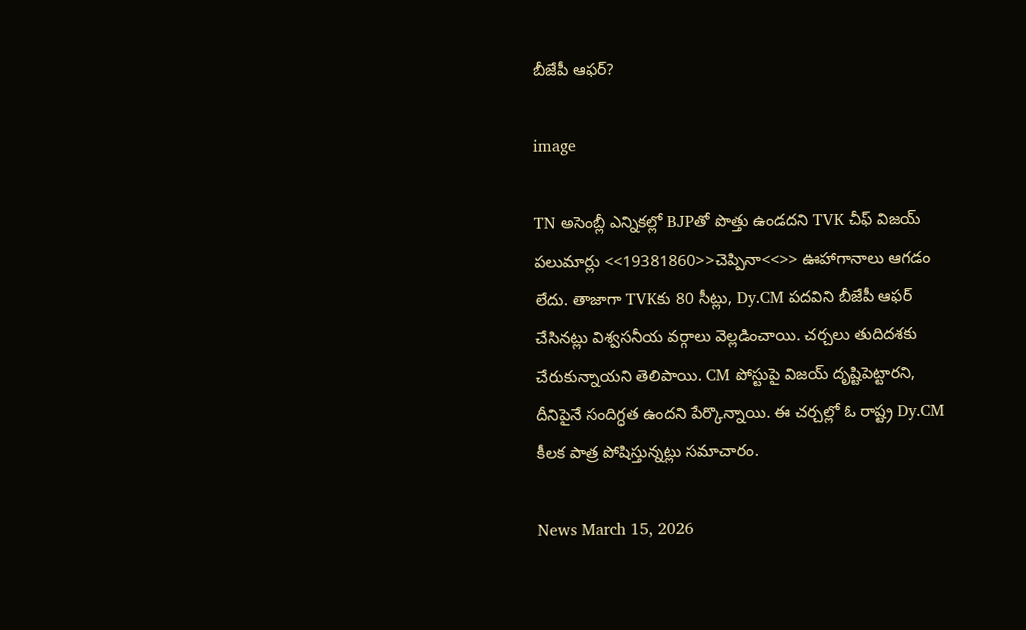బీజేపీ ఆఫర్?

image

TN అసెంబ్లీ ఎన్నికల్లో BJPతో పొత్తు ఉండదని TVK చీఫ్ విజయ్ పలుమార్లు <<19381860>>చెప్పినా<<>> ఊహాగానాలు ఆగడం లేదు. తాజాగా TVKకు 80 సీట్లు, Dy.CM పదవిని బీజేపీ ఆఫర్ చేసినట్లు విశ్వసనీయ వర్గాలు వెల్లడించాయి. చర్చలు తుదిదశకు చేరుకున్నాయని తెలిపాయి. CM పోస్టుపై విజయ్ దృష్టిపెట్టారని, దీనిపైనే సందిగ్ధత ఉందని పేర్కొన్నాయి. ఈ చర్చల్లో ఓ రాష్ట్ర Dy.CM కీలక పాత్ర పోషిస్తున్నట్లు సమాచారం.

News March 15, 2026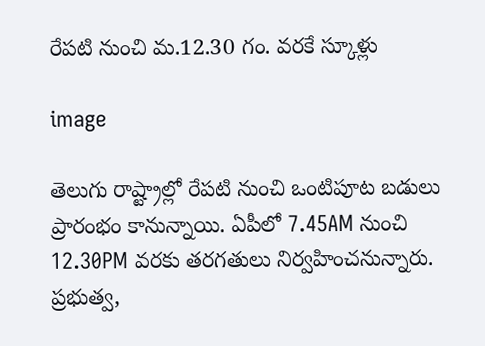రేపటి నుంచి మ.12.30 గం. వరకే స్కూళ్లు

image

తెలుగు రాష్ట్రాల్లో రేపటి నుంచి ఒంటిపూట బడులు ప్రారంభం కానున్నాయి. ఏపీలో 7.45AM నుంచి 12.30PM వరకు తరగతులు నిర్వహించనున్నారు. ప్రభుత్వ,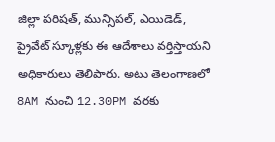జిల్లా పరిషత్, మున్సిపల్, ఎయిడెడ్, ప్రైవేట్ స్కూళ్లకు ఈ ఆదేశాలు వర్తిస్తాయని అధికారులు తెలిపారు. అటు తెలంగాణలో 8AM నుంచి 12.30PM వరకు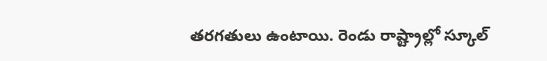తరగతులు ఉంటాయి. రెండు రాష్ట్రాల్లో స్కూల్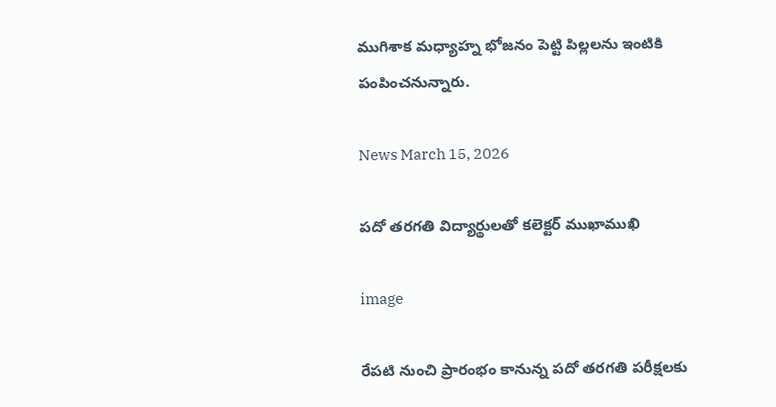ముగిశాక మధ్యాహ్న భోజనం పెట్టి పిల్లలను ఇంటికి పంపించనున్నారు.

News March 15, 2026

పదో తరగతి విద్యార్థులతో కలెక్టర్ ముఖాముఖి

image

రేపటి నుంచి ప్రారంభం కానున్న పదో తరగతి పరీక్షలకు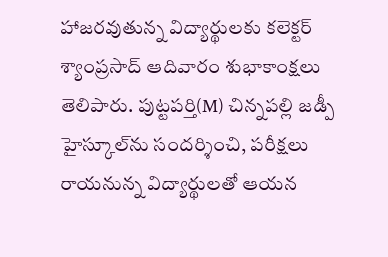హాజరవుతున్న విద్యార్థులకు కలెక్టర్ శ్యాంప్రసాద్ ఆదివారం శుభాకాంక్షలు తెలిపారు. పుట్టపర్తి(M) చిన్నపల్లి జడ్పీ హైస్కూల్‌ను సందర్శించి, పరీక్షలు రాయనున్న విద్యార్థులతో ఆయన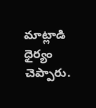మాట్లాడి ధైర్యం చెప్పారు.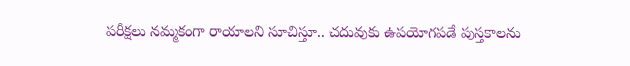పరీక్షలు నమ్మకంగా రాయాలని సూచిస్తూ.. చదువుకు ఉపయోగపడే పుస్తకాలను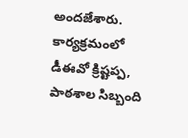అందజేశారు. కార్యక్రమంలో డీఈవో క్రిష్టప్ప, పాఠశాల సిబ్బంది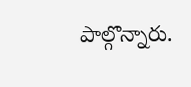పాల్గొన్నారు.